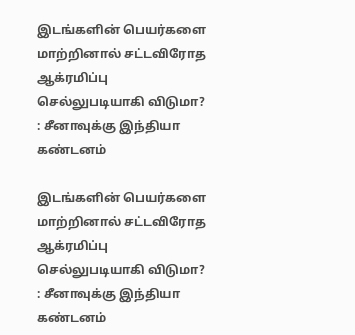இடங்களின் பெயர்களை மாற்றினால் சட்டவிரோத ஆக்ரமிப்பு செல்லுபடியாகி விடுமா? : சீனாவுக்கு இந்தியா கண்டனம்

இடங்களின் பெயர்களை மாற்றினால் சட்டவிரோத ஆக்ரமிப்பு செல்லுபடியாகி விடுமா? : சீனாவுக்கு இந்தியா கண்டனம்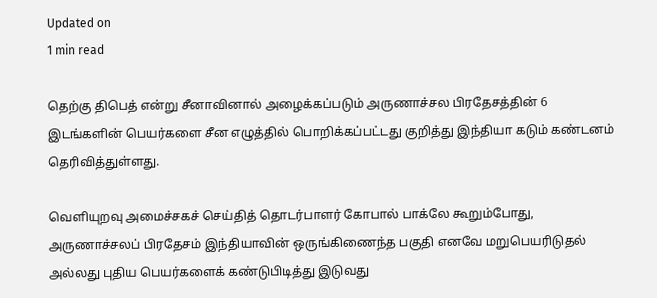Updated on
1 min read

தெற்கு திபெத் என்று சீனாவினால் அழைக்கப்படும் அருணாச்சல பிரதேசத்தின் 6 இடங்களின் பெயர்களை சீன எழுத்தில் பொறிக்கப்பட்டது குறித்து இந்தியா கடும் கண்டனம் தெரிவித்துள்ளது.

வெளியுறவு அமைச்சகச் செய்தித் தொடர்பாளர் கோபால் பாக்லே கூறும்போது, அருணாச்சலப் பிரதேசம் இந்தியாவின் ஒருங்கிணைந்த பகுதி எனவே மறுபெயரிடுதல் அல்லது புதிய பெயர்களைக் கண்டுபிடித்து இடுவது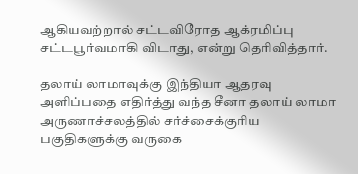ஆகியவற்றால் சட்டவிரோத ஆக்ரமிப்பு சட்டபூர்வமாகி விடாது, என்று தெரிவித்தார்.

தலாய் லாமாவுக்கு இந்தியா ஆதரவு அளிப்பதை எதிர்த்து வந்த சீனா தலாய் லாமா அருணாச்சலத்தில் சர்ச்சைக்குரிய பகுதிகளுக்கு வருகை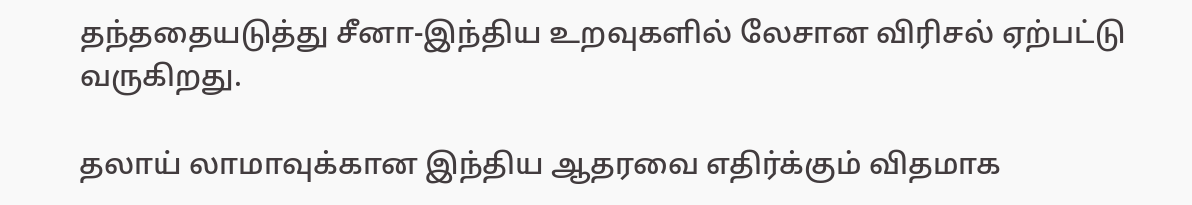தந்ததையடுத்து சீனா-இந்திய உறவுகளில் லேசான விரிசல் ஏற்பட்டு வருகிறது.

தலாய் லாமாவுக்கான இந்திய ஆதரவை எதிர்க்கும் விதமாக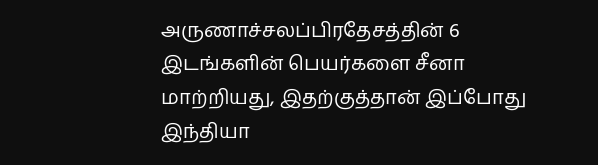அருணாச்சலப்பிரதேசத்தின் 6 இடங்களின் பெயர்களை சீனா மாற்றியது, இதற்குத்தான் இப்போது இந்தியா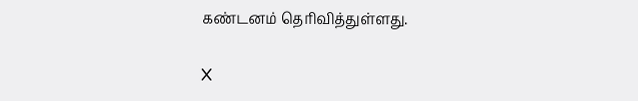கண்டனம் தெரிவித்துள்ளது.

X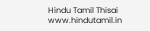Hindu Tamil Thisai
www.hindutamil.in